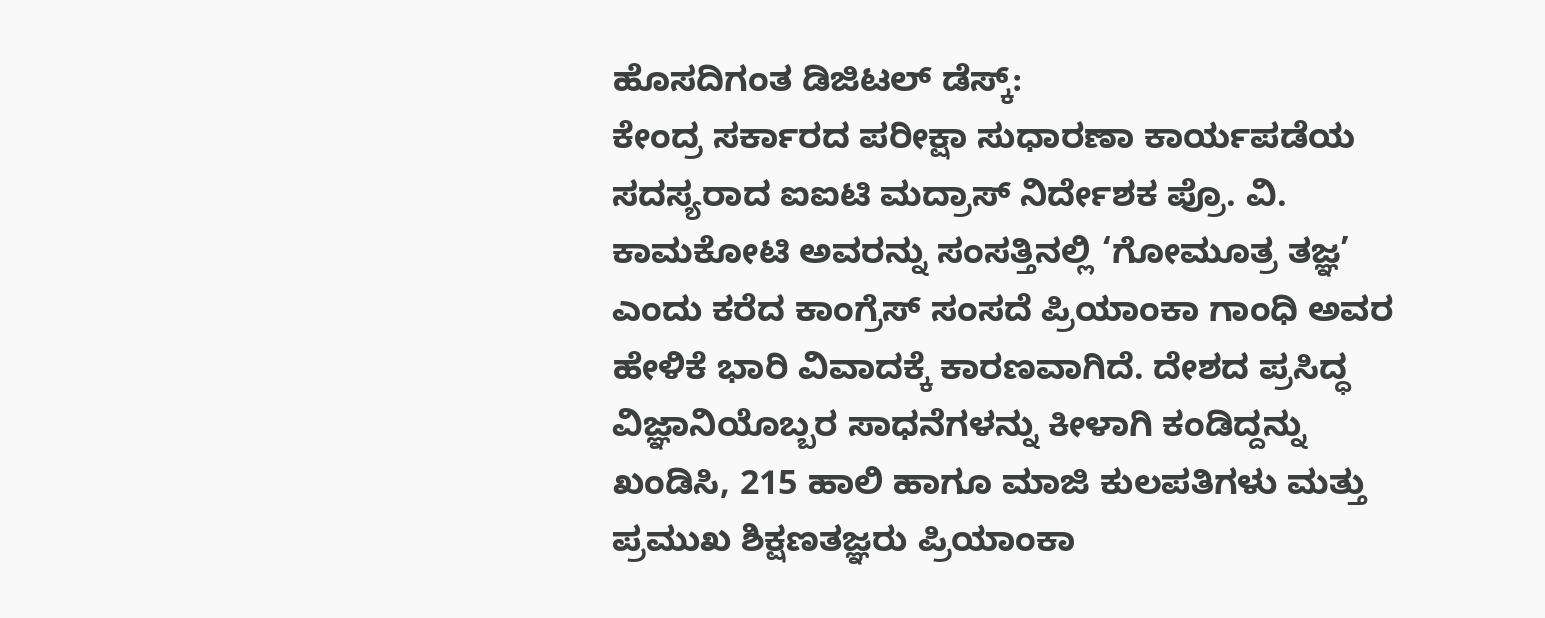ಹೊಸದಿಗಂತ ಡಿಜಿಟಲ್ ಡೆಸ್ಕ್:
ಕೇಂದ್ರ ಸರ್ಕಾರದ ಪರೀಕ್ಷಾ ಸುಧಾರಣಾ ಕಾರ್ಯಪಡೆಯ ಸದಸ್ಯರಾದ ಐಐಟಿ ಮದ್ರಾಸ್ ನಿರ್ದೇಶಕ ಪ್ರೊ. ವಿ. ಕಾಮಕೋಟಿ ಅವರನ್ನು ಸಂಸತ್ತಿನಲ್ಲಿ ‘ಗೋಮೂತ್ರ ತಜ್ಞ’ ಎಂದು ಕರೆದ ಕಾಂಗ್ರೆಸ್ ಸಂಸದೆ ಪ್ರಿಯಾಂಕಾ ಗಾಂಧಿ ಅವರ ಹೇಳಿಕೆ ಭಾರಿ ವಿವಾದಕ್ಕೆ ಕಾರಣವಾಗಿದೆ. ದೇಶದ ಪ್ರಸಿದ್ಧ ವಿಜ್ಞಾನಿಯೊಬ್ಬರ ಸಾಧನೆಗಳನ್ನು ಕೀಳಾಗಿ ಕಂಡಿದ್ದನ್ನು ಖಂಡಿಸಿ, 215 ಹಾಲಿ ಹಾಗೂ ಮಾಜಿ ಕುಲಪತಿಗಳು ಮತ್ತು ಪ್ರಮುಖ ಶಿಕ್ಷಣತಜ್ಞರು ಪ್ರಿಯಾಂಕಾ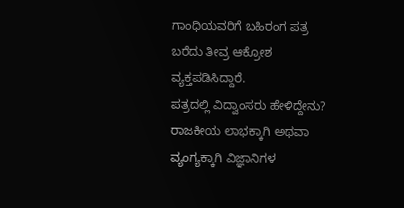ಗಾಂಧಿಯವರಿಗೆ ಬಹಿರಂಗ ಪತ್ರ ಬರೆದು ತೀವ್ರ ಆಕ್ರೋಶ ವ್ಯಕ್ತಪಡಿಸಿದ್ದಾರೆ.
ಪತ್ರದಲ್ಲಿ ವಿದ್ವಾಂಸರು ಹೇಳಿದ್ದೇನು?
ರಾಜಕೀಯ ಲಾಭಕ್ಕಾಗಿ ಅಥವಾ ವ್ಯಂಗ್ಯಕ್ಕಾಗಿ ವಿಜ್ಞಾನಿಗಳ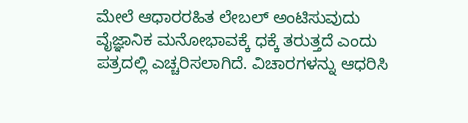ಮೇಲೆ ಆಧಾರರಹಿತ ಲೇಬಲ್ ಅಂಟಿಸುವುದು ವೈಜ್ಞಾನಿಕ ಮನೋಭಾವಕ್ಕೆ ಧಕ್ಕೆ ತರುತ್ತದೆ ಎಂದು ಪತ್ರದಲ್ಲಿ ಎಚ್ಚರಿಸಲಾಗಿದೆ. ವಿಚಾರಗಳನ್ನು ಆಧರಿಸಿ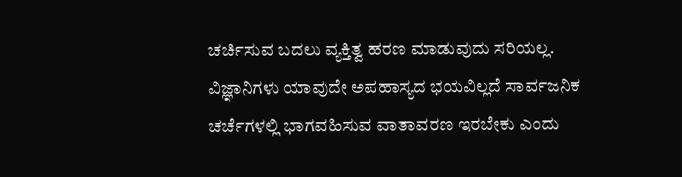ಚರ್ಚಿಸುವ ಬದಲು ವ್ಯಕ್ತಿತ್ವ ಹರಣ ಮಾಡುವುದು ಸರಿಯಲ್ಲ. ವಿಜ್ಞಾನಿಗಳು ಯಾವುದೇ ಅಪಹಾಸ್ಯದ ಭಯವಿಲ್ಲದೆ ಸಾರ್ವಜನಿಕ ಚರ್ಚೆಗಳಲ್ಲಿ ಭಾಗವಹಿಸುವ ವಾತಾವರಣ ಇರಬೇಕು ಎಂದು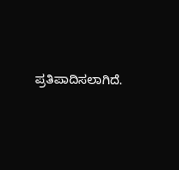ಪ್ರತಿಪಾದಿಸಲಾಗಿದೆ.